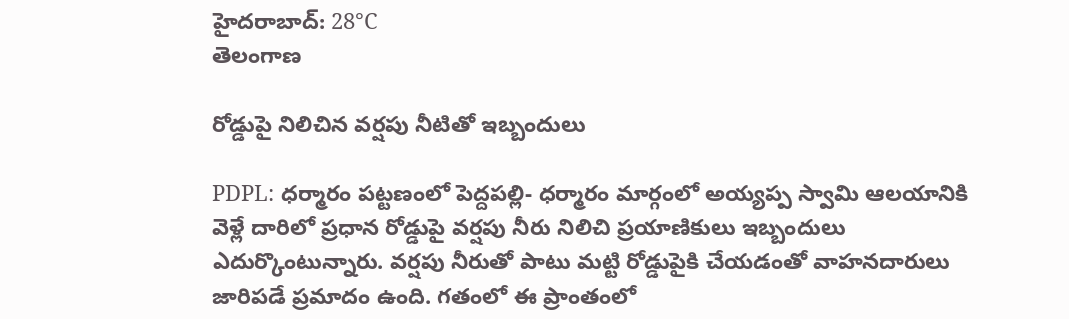హైదరాబాద్: 28°C
తెలంగాణ

రోడ్డుపై నిలిచిన వర్షపు నీటితో ఇబ్బందులు

PDPL: ధర్మారం పట్టణంలో పెద్దపల్లి- ధర్మారం మార్గంలో అయ్యప్ప స్వామి ఆలయానికి వెళ్లే దారిలో ప్రధాన రోడ్డుపై వర్షపు నీరు నిలిచి ప్రయాణికులు ఇబ్బందులు ఎదుర్కొంటున్నారు. వర్షపు నీరుతో పాటు మట్టి రోడ్డుపైకి చేయడంతో వాహనదారులు జారిపడే ప్రమాదం ఉంది. గతంలో ఈ ప్రాంతంలో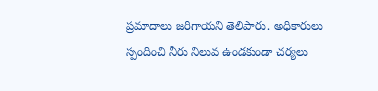ప్రమాదాలు జరిగాయని తెలిపారు. అధికారులు స్పందించి నీరు నిలువ ఉండకుండా చర్యలు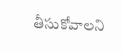తీసుకోవాలని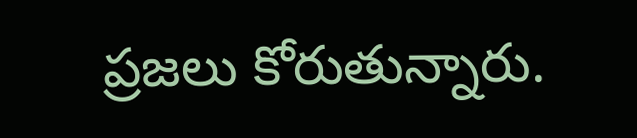ప్రజలు కోరుతున్నారు.